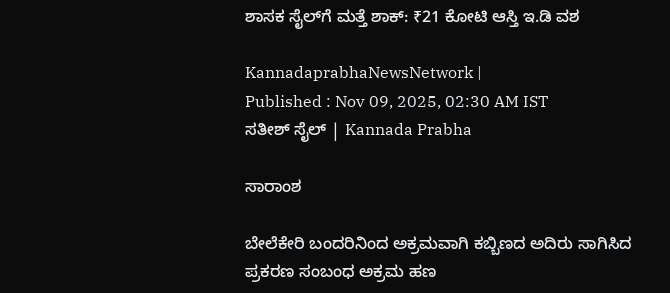ಶಾಸಕ ಸೈಲ್‌ಗೆ ಮತ್ತೆ ಶಾಕ್‌: ₹21 ಕೋಟಿ ಆಸ್ತಿ ಇ.ಡಿ ವಶ

KannadaprabhaNewsNetwork |
Published : Nov 09, 2025, 02:30 AM IST
ಸತೀಶ್‌ ಸೈಲ್‌ | Kannada Prabha

ಸಾರಾಂಶ

ಬೇಲೆಕೇರಿ ಬಂದರಿನಿಂದ ಅಕ್ರಮವಾಗಿ ಕಬ್ಬಿಣದ ಅದಿರು ಸಾಗಿಸಿದ ಪ್ರಕರಣ ಸಂಬಂಧ ಅಕ್ರಮ ಹಣ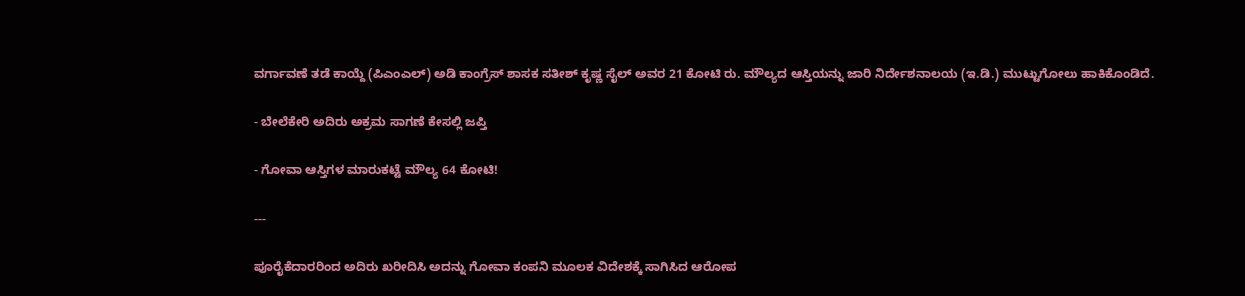ವರ್ಗಾವಣೆ ತಡೆ ಕಾಯ್ದೆ (ಪಿಎಂಎಲ್‌) ಅಡಿ ಕಾಂಗ್ರೆಸ್‌ ಶಾಸಕ ಸತೀಶ್‌ ಕೃಷ್ಣ ಸೈಲ್‌ ಅವರ 21 ಕೋಟಿ ರು. ಮೌಲ್ಯದ ಆಸ್ತಿಯನ್ನು ಜಾರಿ ನಿರ್ದೇಶನಾಲಯ (ಇ.ಡಿ.) ಮುಟ್ಟುಗೋಲು ಹಾಕಿಕೊಂಡಿದೆ.

- ಬೇಲೆಕೇರಿ ಅದಿರು ಅಕ್ರಮ ಸಾಗಣೆ ಕೇಸಲ್ಲಿ ಜಪ್ತಿ

- ಗೋವಾ ಆಸ್ತಿಗಳ ಮಾರುಕಟ್ಟೆ ಮೌಲ್ಯ 64 ಕೋಟಿ!

---

ಪೂರೈಕೆದಾರರಿಂದ ಅದಿರು ಖರೀದಿಸಿ ಅದನ್ನು ಗೋವಾ ಕಂಪನಿ ಮೂಲಕ ವಿದೇಶಕ್ಕೆ ಸಾಗಿಸಿದ ಆರೋಪ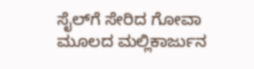ಸೈಲ್‌ಗೆ ಸೇರಿದ ಗೋವಾ ಮೂಲದ ಮಲ್ಲಿಕಾರ್ಜುನ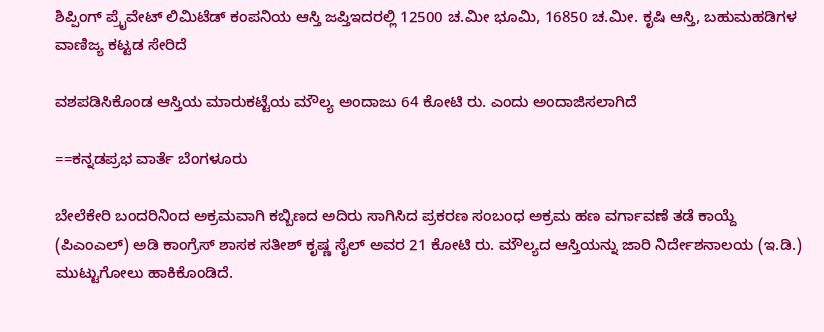ಶಿಪ್ಪಿಂಗ್‌ ಪ್ರೈವೇಟ್‌ ಲಿಮಿಟೆಡ್‌ ಕಂಪನಿಯ ಆಸ್ತಿ ಜಪ್ತಿಇದರಲ್ಲಿ 12500 ಚ.ಮೀ ಭೂಮಿ, 16850 ಚ.ಮೀ. ಕೃಷಿ ಆಸ್ತಿ, ಬಹುಮಹಡಿಗಳ ವಾಣಿಜ್ಯ ಕಟ್ಟಡ ಸೇರಿದೆ

ವಶಪಡಿಸಿಕೊಂಡ ಆಸ್ತಿಯ ಮಾರುಕಟ್ಟೆಯ ಮೌಲ್ಯ ಅಂದಾಜು 64 ಕೋಟಿ ರು. ಎಂದು ಅಂದಾಜಿಸಲಾಗಿದೆ

==ಕನ್ನಡಪ್ರಭ ವಾರ್ತೆ ಬೆಂಗಳೂರು

ಬೇಲೆಕೇರಿ ಬಂದರಿನಿಂದ ಅಕ್ರಮವಾಗಿ ಕಬ್ಬಿಣದ ಅದಿರು ಸಾಗಿಸಿದ ಪ್ರಕರಣ ಸಂಬಂಧ ಅಕ್ರಮ ಹಣ ವರ್ಗಾವಣೆ ತಡೆ ಕಾಯ್ದೆ (ಪಿಎಂಎಲ್‌) ಅಡಿ ಕಾಂಗ್ರೆಸ್‌ ಶಾಸಕ ಸತೀಶ್‌ ಕೃಷ್ಣ ಸೈಲ್‌ ಅವರ 21 ಕೋಟಿ ರು. ಮೌಲ್ಯದ ಆಸ್ತಿಯನ್ನು ಜಾರಿ ನಿರ್ದೇಶನಾಲಯ (ಇ.ಡಿ.) ಮುಟ್ಟುಗೋಲು ಹಾಕಿಕೊಂಡಿದೆ.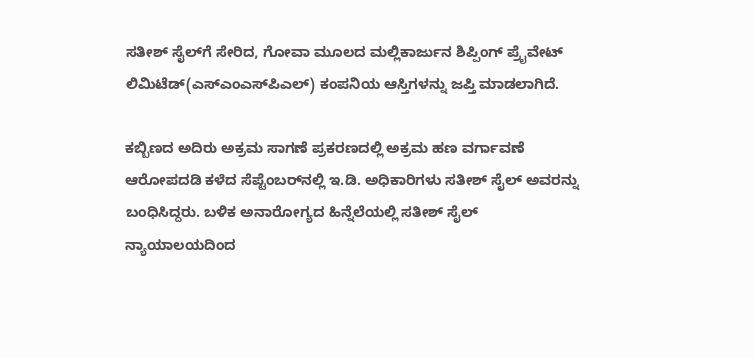ಸತೀಶ್‌ ಸೈಲ್‌ಗೆ ಸೇರಿದ, ಗೋವಾ ಮೂಲದ ಮಲ್ಲಿಕಾರ್ಜುನ ಶಿಪ್ಪಿಂಗ್‌ ಪ್ರೈವೇಟ್‌ ಲಿಮಿಟೆಡ್‌(ಎಸ್ಎಂಎಸ್‌ಪಿಎಲ್‌) ಕಂಪನಿಯ ಆಸ್ತಿಗಳನ್ನು ಜಪ್ತಿ ಮಾಡಲಾಗಿದೆ.

ಕಬ್ಬಿಣದ ಅದಿರು ಅಕ್ರಮ ಸಾಗಣೆ ಪ್ರಕರಣದಲ್ಲಿ ಅಕ್ರಮ ಹಣ ವರ್ಗಾವಣೆ ಆರೋಪದಡಿ ಕಳೆದ ಸೆಪ್ಟೆಂಬರ್‌ನಲ್ಲಿ ಇ.ಡಿ. ಅಧಿಕಾರಿಗಳು ಸತೀಶ್‌ ಸೈಲ್‌ ಅವರನ್ನು ಬಂಧಿಸಿದ್ದರು. ಬಳಿಕ ಅನಾರೋಗ್ಯದ ಹಿನ್ನೆಲೆಯಲ್ಲಿ ಸತೀಶ್ ಸೈಲ್‌ ನ್ಯಾಯಾಲಯದಿಂದ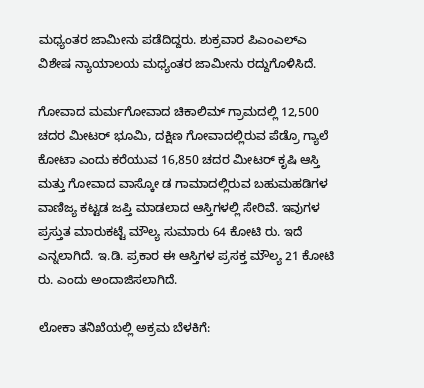ಮಧ್ಯಂತರ ಜಾಮೀನು ಪಡೆದಿದ್ದರು. ಶುಕ್ರವಾರ ಪಿಎಂಎಲ್‌ಎ ವಿಶೇಷ ನ್ಯಾಯಾಲಯ ಮಧ್ಯಂತರ ಜಾಮೀನು ರದ್ದುಗೊಳಿಸಿದೆ.

ಗೋವಾದ ಮರ್ಮಗೋವಾದ ಚಿಕಾಲಿಮ್ ಗ್ರಾಮದಲ್ಲಿ 12,500 ಚದರ ಮೀಟರ್ ಭೂಮಿ, ದಕ್ಷಿಣ ಗೋವಾದಲ್ಲಿರುವ ಪೆಡ್ರೊ ಗ್ಯಾಲೆ ಕೋಟಾ ಎಂದು ಕರೆಯುವ 16,850 ಚದರ ಮೀಟರ್ ಕೃಷಿ ಆಸ್ತಿ ಮತ್ತು ಗೋವಾದ ವಾಸ್ಕೋ ಡ ಗಾಮಾದಲ್ಲಿರುವ ಬಹುಮಹಡಿಗಳ ವಾಣಿಜ್ಯ ಕಟ್ಟಡ ಜಪ್ತಿ ಮಾಡಲಾದ ಆಸ್ತಿಗಳಲ್ಲಿ ಸೇರಿವೆ. ಇವುಗಳ ಪ್ರಸ್ತುತ ಮಾರುಕಟ್ಟೆ ಮೌಲ್ಯ ಸುಮಾರು 64 ಕೋಟಿ ರು. ಇದೆ ಎನ್ನಲಾಗಿದೆ. ಇ.ಡಿ. ಪ್ರಕಾರ ಈ ಆಸ್ತಿಗಳ ಪ್ರಸಕ್ತ ಮೌಲ್ಯ 21 ಕೋಟಿ ರು. ಎಂದು ಅಂದಾಜಿಸಲಾಗಿದೆ.

ಲೋಕಾ ತನಿಖೆಯಲ್ಲಿ ಅಕ್ರಮ ಬೆಳಕಿಗೆ: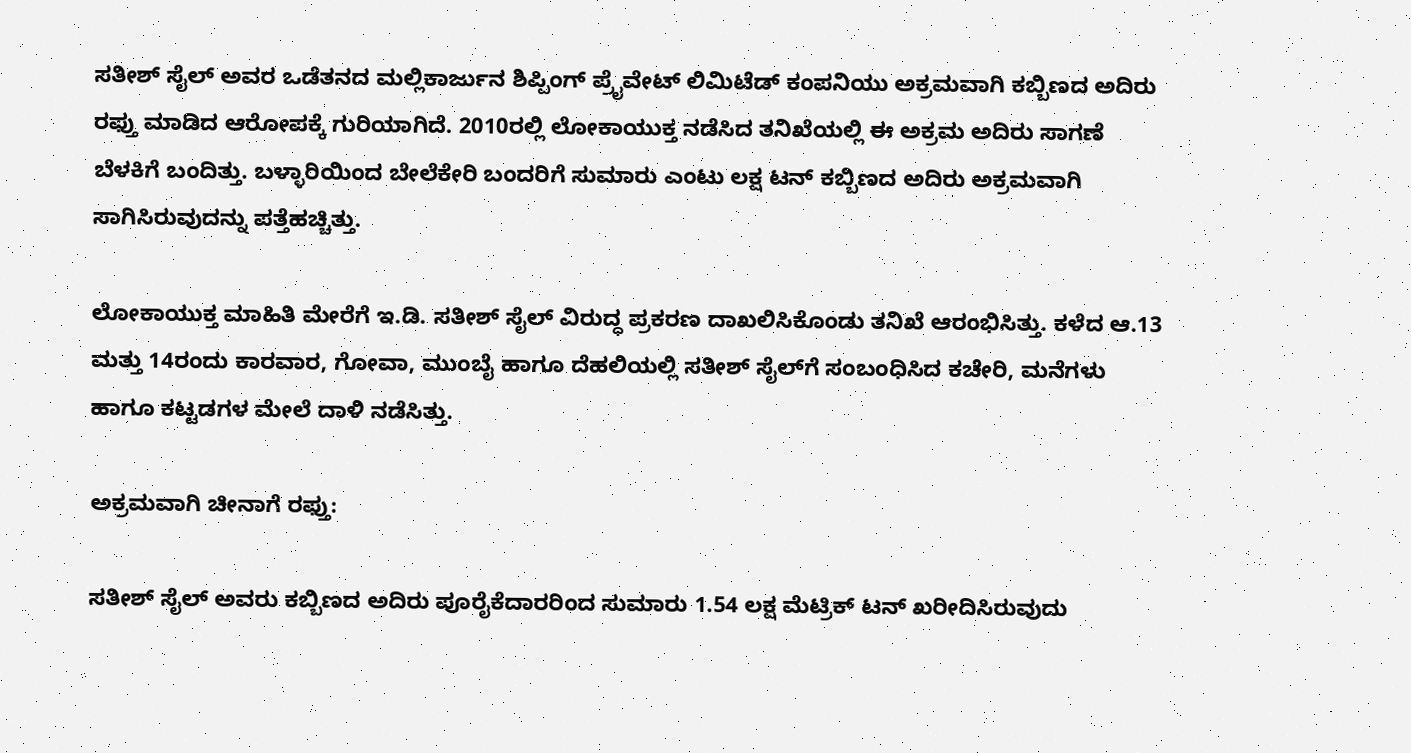ಸತೀಶ್‌ ಸೈಲ್‌ ಅವರ ಒಡೆತನದ ಮಲ್ಲಿಕಾರ್ಜುನ ಶಿಪ್ಪಿಂಗ್‌ ಪ್ರೈವೇಟ್‌ ಲಿಮಿಟೆಡ್‌ ಕಂಪನಿಯು ಅಕ್ರಮವಾಗಿ ಕಬ್ಬಿಣದ ಅದಿರು ರಫ್ತು ಮಾಡಿದ ಆರೋಪಕ್ಕೆ ಗುರಿಯಾಗಿದೆ. 2010ರಲ್ಲಿ ಲೋಕಾಯುಕ್ತ ನಡೆಸಿದ ತನಿಖೆಯಲ್ಲಿ ಈ ಅಕ್ರಮ ಅದಿರು ಸಾಗಣೆ ಬೆಳಕಿಗೆ ಬಂದಿತ್ತು. ಬಳ್ಳಾರಿಯಿಂದ ಬೇಲೆಕೇರಿ ಬಂದರಿಗೆ ಸುಮಾರು ಎಂಟು ಲಕ್ಷ ಟನ್‌ ಕಬ್ಬಿಣದ ಅದಿರು ಅಕ್ರಮವಾಗಿ ಸಾಗಿಸಿರುವುದನ್ನು ಪತ್ತೆಹಚ್ಚಿತ್ತು.

ಲೋಕಾಯುಕ್ತ ಮಾಹಿತಿ ಮೇರೆಗೆ ಇ.ಡಿ. ಸತೀಶ್ ಸೈಲ್‌ ವಿರುದ್ಧ ಪ್ರಕರಣ ದಾಖಲಿಸಿಕೊಂಡು ತನಿಖೆ ಆರಂಭಿಸಿತ್ತು. ಕಳೆದ ಆ.13 ಮತ್ತು 14ರಂದು ಕಾರವಾರ, ಗೋವಾ, ಮುಂಬೈ ಹಾಗೂ ದೆಹಲಿಯಲ್ಲಿ ಸತೀಶ್‌ ಸೈಲ್‌ಗೆ ಸಂಬಂಧಿಸಿದ ಕಚೇರಿ, ಮನೆಗಳು ಹಾಗೂ ಕಟ್ಟಡಗಳ ಮೇಲೆ ದಾಳಿ ನಡೆಸಿತ್ತು.

ಅಕ್ರಮವಾಗಿ ಚೀನಾಗೆ ರಫ್ತು:

ಸತೀಶ್‌ ಸೈಲ್‌ ಅವರು ಕಬ್ಬಿಣದ ಅದಿರು ಪೂರೈಕೆದಾರರಿಂದ ಸುಮಾರು 1.54 ಲಕ್ಷ ಮೆಟ್ರಿಕ್‌ ಟನ್‌ ಖರೀದಿಸಿರುವುದು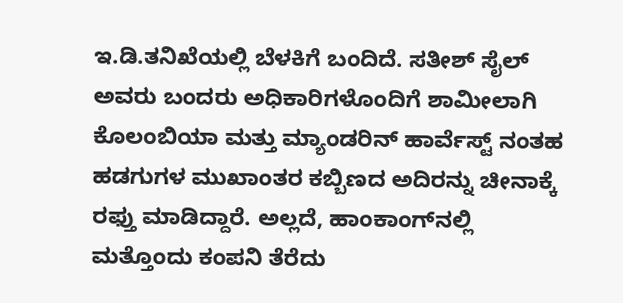ಇ.ಡಿ.ತನಿಖೆಯಲ್ಲಿ ಬೆಳಕಿಗೆ ಬಂದಿದೆ. ಸತೀಶ್‌ ಸೈಲ್‌ ಅವರು ಬಂದರು ಅಧಿಕಾರಿಗಳೊಂದಿಗೆ ಶಾಮೀಲಾಗಿ ಕೊಲಂಬಿಯಾ ಮತ್ತು ಮ್ಯಾಂಡರಿನ್‌ ಹಾರ್ವೆಸ್ಟ್‌ ನಂತಹ ಹಡಗುಗಳ ಮುಖಾಂತರ ಕಬ್ಬಿಣದ ಅದಿರನ್ನು ಚೀನಾಕ್ಕೆ ರಫ್ತು ಮಾಡಿದ್ದಾರೆ. ಅಲ್ಲದೆ, ಹಾಂಕಾಂಗ್‌ನಲ್ಲಿ ಮತ್ತೊಂದು ಕಂಪನಿ ತೆರೆದು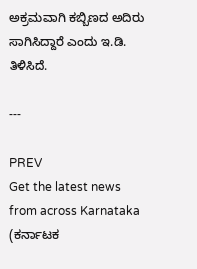ಅಕ್ರಮವಾಗಿ ಕಬ್ಬಿಣದ ಅದಿರು ಸಾಗಿಸಿದ್ದಾರೆ ಎಂದು ಇ.ಡಿ. ತಿಳಿಸಿದೆ.

---

PREV
Get the latest news from across Karnataka (ಕರ್ನಾಟಕ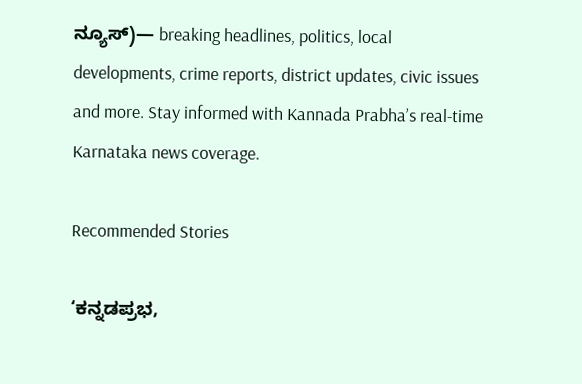ನ್ಯೂಸ್)— breaking headlines, politics, local developments, crime reports, district updates, civic issues and more. Stay informed with Kannada Prabha’s real‑time Karnataka news coverage.

Recommended Stories

‘ಕನ್ನಡಪ್ರಭ,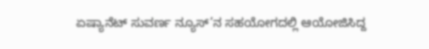ಏಷ್ಯಾನೆಟ್‌ ಸುವರ್ಣ ನ್ಯೂಸ್‌’ನ ಸಹಯೋಗದಲ್ಲಿ ಆಯೋಜಿಸಿದ್ದ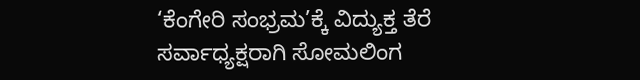‘ಕೆಂಗೇರಿ ಸಂಭ್ರಮ’ಕ್ಕೆ ವಿದ್ಯುಕ್ತ ತೆರೆ
ಸರ್ವಾಧ್ಯಕ್ಷರಾಗಿ ಸೋಮಲಿಂಗ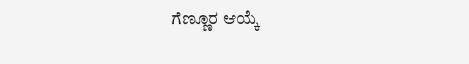ಗೆಣ್ಣೂರ ಆಯ್ಕೆ